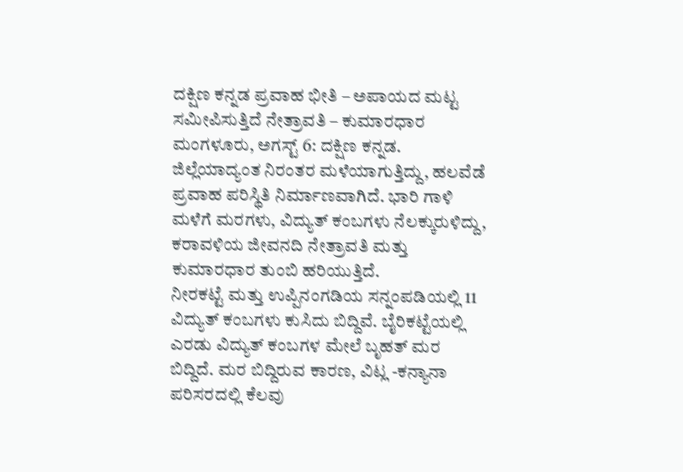ದಕ್ಷಿಣ ಕನ್ನಡ ಪ್ರವಾಹ ಭೀತಿ – ಅಪಾಯದ ಮಟ್ಟ ಸಮೀಪಿಸುತ್ತಿದೆ ನೇತ್ರಾವತಿ – ಕುಮಾರಧಾರ
ಮಂಗಳೂರು, ಅಗಸ್ಟ್ 6: ದಕ್ಷಿಣ ಕನ್ನಡ. ಜಿಲ್ಲೆಯಾದ್ಯಂತ ನಿರಂತರ ಮಳೆಯಾಗುತ್ತಿದ್ದು, ಹಲವೆಡೆ ಪ್ರವಾಹ ಪರಿಸ್ಥಿತಿ ನಿರ್ಮಾಣವಾಗಿದೆ. ಭಾರಿ ಗಾಳಿ ಮಳೆಗೆ ಮರಗಳು, ವಿದ್ಯುತ್ ಕಂಬಗಳು ನೆಲಕ್ಕುರುಳಿದ್ದು, ಕರಾವಳಿಯ ಜೀವನದಿ ನೇತ್ರಾವತಿ ಮತ್ತು ಕುಮಾರಧಾರ ತುಂಬಿ ಹರಿಯುತ್ತಿದೆ.
ನೀರಕಟ್ಟೆ ಮತ್ತು ಉಪ್ಪಿನಂಗಡಿಯ ಸನ್ನಂಪಡಿಯಲ್ಲಿ 11 ವಿದ್ಯುತ್ ಕಂಬಗಳು ಕುಸಿದು ಬಿದ್ದಿವೆ. ಬೈರಿಕಟ್ಟೆಯಲ್ಲಿ ಎರಡು ವಿದ್ಯುತ್ ಕಂಬಗಳ ಮೇಲೆ ಬೃಹತ್ ಮರ ಬಿದ್ದಿದೆ. ಮರ ಬಿದ್ದಿರುವ ಕಾರಣ, ವಿಟ್ಲ -ಕನ್ಯಾನಾ ಪರಿಸರದಲ್ಲಿ ಕೆಲವು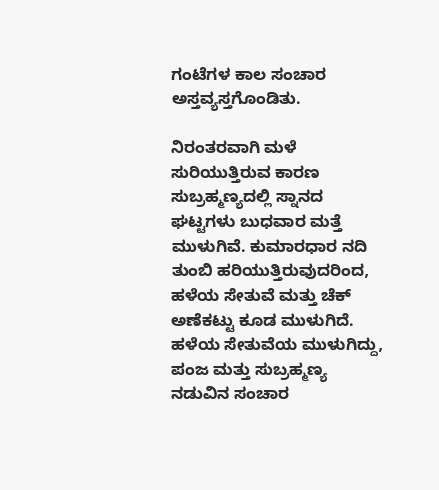ಗಂಟೆಗಳ ಕಾಲ ಸಂಚಾರ ಅಸ್ತವ್ಯಸ್ತಗೊಂಡಿತು.

ನಿರಂತರವಾಗಿ ಮಳೆ ಸುರಿಯುತ್ತಿರುವ ಕಾರಣ ಸುಬ್ರಹ್ಮಣ್ಯದಲ್ಲಿ ಸ್ನಾನದ ಘಟ್ಟಗಳು ಬುಧವಾರ ಮತ್ತೆ ಮುಳುಗಿವೆ. ಕುಮಾರಧಾರ ನದಿ ತುಂಬಿ ಹರಿಯುತ್ತಿರುವುದರಿಂದ, ಹಳೆಯ ಸೇತುವೆ ಮತ್ತು ಚೆಕ್ ಅಣೆಕಟ್ಟು ಕೂಡ ಮುಳುಗಿದೆ. ಹಳೆಯ ಸೇತುವೆಯ ಮುಳುಗಿದ್ದು, ಪಂಜ ಮತ್ತು ಸುಬ್ರಹ್ಮಣ್ಯ ನಡುವಿನ ಸಂಚಾರ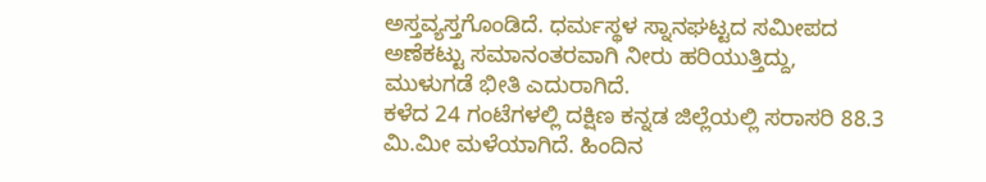ಅಸ್ತವ್ಯಸ್ತಗೊಂಡಿದೆ. ಧರ್ಮಸ್ಥಳ ಸ್ನಾನಘಟ್ಟದ ಸಮೀಪದ ಅಣೆಕಟ್ಟು ಸಮಾನಂತರವಾಗಿ ನೀರು ಹರಿಯುತ್ತಿದ್ದು, ಮುಳುಗಡೆ ಭೀತಿ ಎದುರಾಗಿದೆ.
ಕಳೆದ 24 ಗಂಟೆಗಳಲ್ಲಿ ದಕ್ಷಿಣ ಕನ್ನಡ ಜಿಲ್ಲೆಯಲ್ಲಿ ಸರಾಸರಿ 88.3 ಮಿ.ಮೀ ಮಳೆಯಾಗಿದೆ. ಹಿಂದಿನ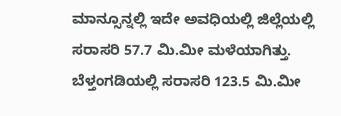ಮಾನ್ಸೂನ್ನಲ್ಲಿ ಇದೇ ಅವಧಿಯಲ್ಲಿ ಜಿಲ್ಲೆಯಲ್ಲಿ ಸರಾಸರಿ 57.7 ಮಿ.ಮೀ ಮಳೆಯಾಗಿತ್ತು. ಬೆಳ್ತಂಗಡಿಯಲ್ಲಿ ಸರಾಸರಿ 123.5 ಮಿ.ಮೀ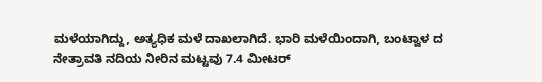ಮಳೆಯಾಗಿದ್ದು, ಅತ್ಯಧಿಕ ಮಳೆ ದಾಖಲಾಗಿದೆ. ಭಾರಿ ಮಳೆಯಿಂದಾಗಿ, ಬಂಟ್ವಾಳ ದ ನೇತ್ರಾವತಿ ನದಿಯ ನೀರಿನ ಮಟ್ಟವು 7.4 ಮೀಟರ್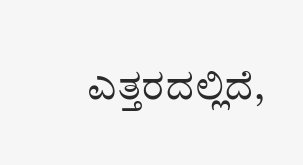ಎತ್ತರದಲ್ಲಿದೆ,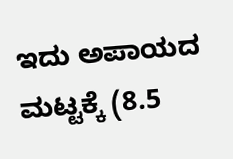ಇದು ಅಪಾಯದ ಮಟ್ಟಕ್ಕೆ (8.5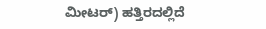ಮೀಟರ್) ಹತ್ತಿರದಲ್ಲಿದೆ